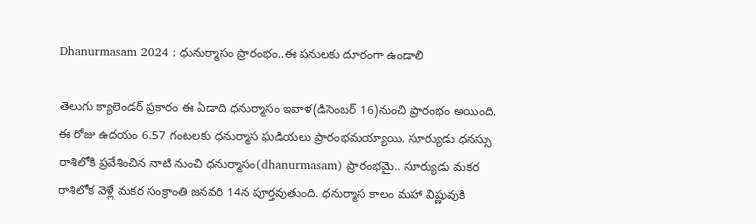Dhanurmasam 2024 : ధునుర్మాసం ప్రారంభం..ఈ పనులకు దూరంగా ఉండాలి

తెలుగు క్యాలెండర్ ప్రకారం ఈ ఏడాది ధనుర్మాసం ఇవాళ(డిసెంబర్ 16)నుంచి ప్రారంభం అయింది. ఈ రోజు ఉద‌యం 6.57 గంటలకు ధనుర్మాస ఘడియలు ప్రారంభమయ్యాయి. సూర్యుడు ధనస్సు రాశిలోకి ప్రవేశించిన నాటి నుంచి ధనుర్మాసం(dhanurmasam) ప్రారంభమై.. సూర్యుడు మకర రాశిలోక వెళ్లే మకర సంక్రాంతి జనవరి 14న పూర్తవుతుంది. ధనుర్మాస కాలం మహా విష్ణువుకి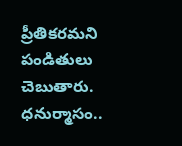ప్రీతికరమని పండితులు చెబుతారు. ధనుర్మాసం..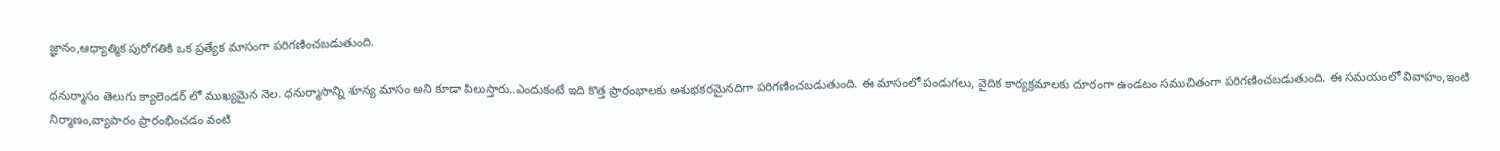జ్ఞానం,ఆధ్యాత్మిక పురోగతికి ఒక ప్రత్యేక మాసంగా పరిగణించబడుతుంది.

ధనుర్మాసం తెలుగు క్యాలెండర్‌ లో ముఖ్యమైన నెల. ధనుర్మాసాన్ని శూన్య మాసం అని కూడా పిలుస్తారు..ఎందుకంటే ఇది కొత్త ప్రారంభాలకు అశుభకరమైనదిగా పరిగణించబడుతుంది. ఈ మాసంలో పండుగలు, వైదిక కార్యక్రమాలకు దూరంగా ఉండటం సముచితంగా పరిగణించబడుతుంది. ఈ సమయంలో వివాహం,ఇంటి నిర్మాణం,వ్యాపారం ప్రారంభించడం వంటి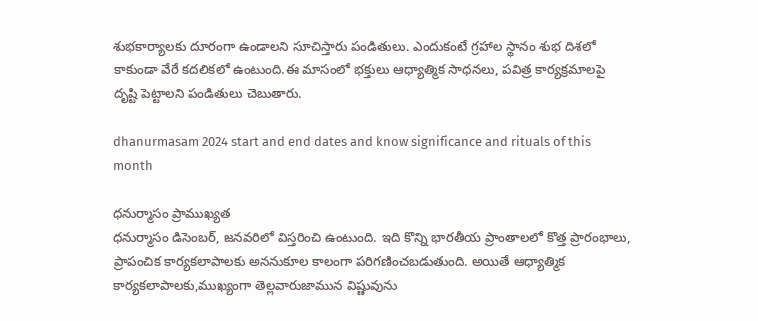శుభకార్యాలకు దూరంగా ఉండాలని సూచిస్తారు పండితులు. ఎందుకంటే గ్రహాల స్థానం శుభ దిశలో కాకుండా వేరే కదలికలో ఉంటుంది.ఈ మాసంలో భక్తులు ఆధ్యాత్మిక సాధనలు, పవిత్ర కార్యక్రమాలపై దృష్టి పెట్టాలని పండితులు చెబుతారు.

dhanurmasam 2024 start and end dates and know significance and rituals of this month

ధనుర్మాసం ప్రాముఖ్యత
ధనుర్మాసం డిసెంబర్, జనవరిలో విస్తరించి ఉంటుంది. ఇది కొన్ని భారతీయ ప్రాంతాలలో కొత్త ప్రారంభాలు, ప్రాపంచిక కార్యకలాపాలకు అననుకూల కాలంగా పరిగణించబడుతుంది. అయితే ఆధ్యాత్మిక కార్యకలాపాలకు,ముఖ్యంగా తెల్లవారుజామున విష్ణువును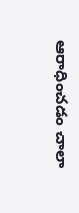ఆరాధించడం చాలా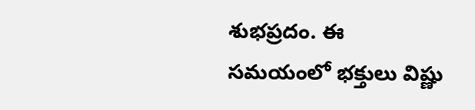శుభప్రదం. ఈ సమయంలో భక్తులు విష్ణు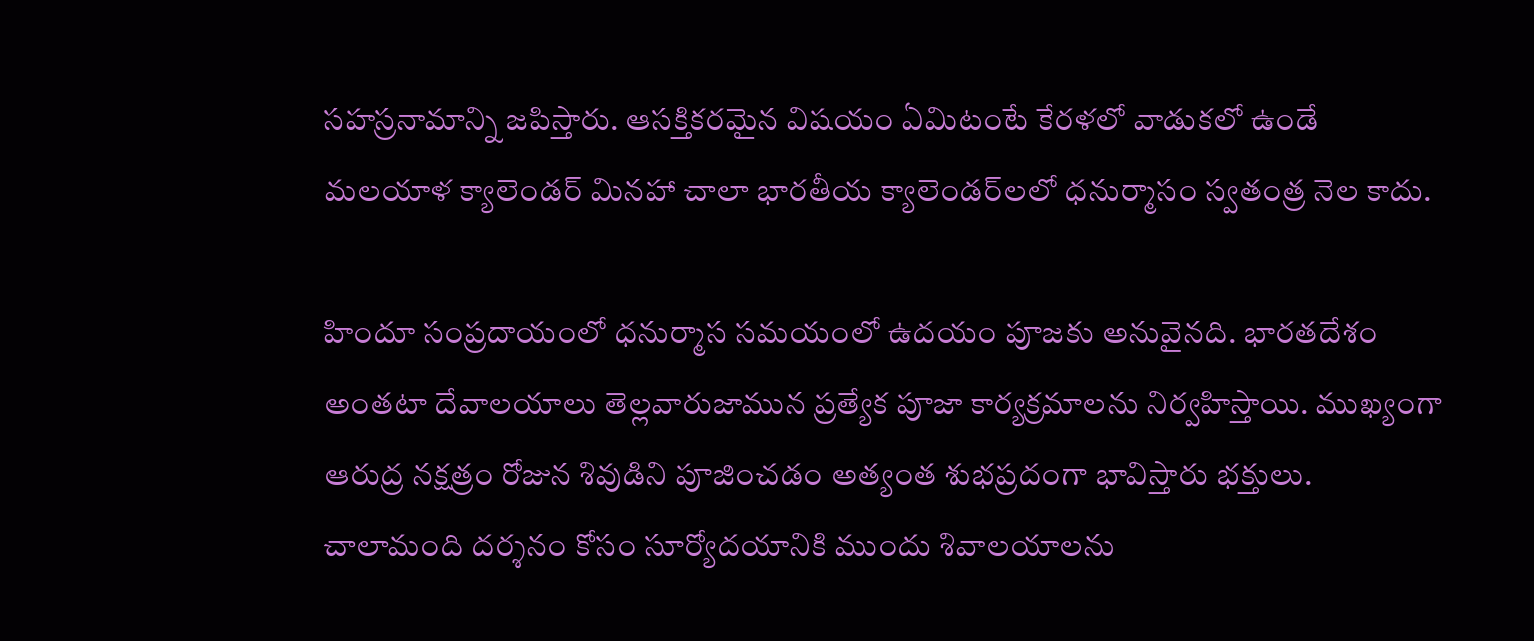సహస్రనామాన్ని జపిస్తారు. ఆసక్తికరమైన విషయం ఏమిటంటే కేరళలో వాడుకలో ఉండే మలయాళ క్యాలెండర్ మినహా చాలా భారతీయ క్యాలెండర్‌లలో ధనుర్మాసం స్వతంత్ర నెల కాదు.

హిందూ సంప్రదాయంలో ధనుర్మాస సమయంలో ఉదయం పూజకు అనువైనది. భారతదేశం అంతటా దేవాలయాలు తెల్లవారుజామున ప్రత్యేక పూజా కార్యక్రమాలను నిర్వహిస్తాయి. ముఖ్యంగా ఆరుద్ర నక్షత్రం రోజున శివుడిని పూజించడం అత్యంత శుభప్రదంగా భావిస్తారు భక్తులు. చాలామంది దర్శనం కోసం సూర్యోదయానికి ముందు శివాలయాలను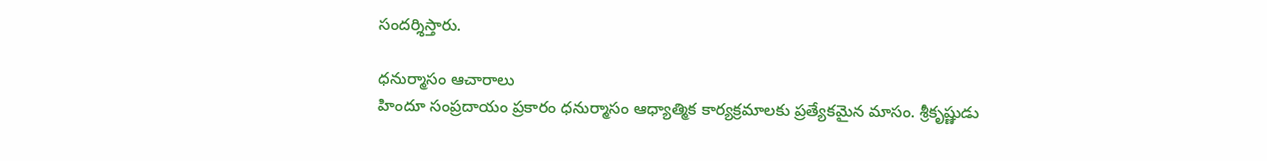సందర్శిస్తారు.

ధనుర్మాసం ఆచారాలు
హిందూ సంప్రదాయం ప్రకారం ధనుర్మాసం ఆధ్యాత్మిక కార్యక్రమాలకు ప్రత్యేకమైన మాసం. శ్రీకృష్ణుడు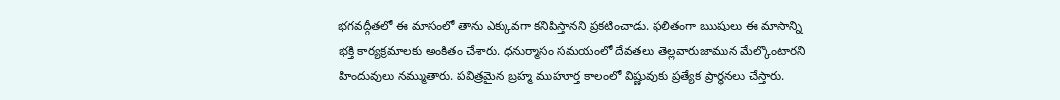భగవద్గీతలో ఈ మాసంలో తాను ఎక్కువగా కనిపిస్తానని ప్రకటించాడు. ఫలితంగా ఋషులు ఈ మాసాన్ని భక్తి కార్యక్రమాలకు అంకితం చేశారు. ధనుర్మాసం సమయంలో దేవతలు తెల్లవారుజామున మేల్కొంటారని హిందువులు నమ్ముతారు. పవిత్రమైన బ్రహ్మ ముహూర్త కాలంలో విష్ణువుకు ప్రత్యేక ప్రార్థనలు చేస్తారు.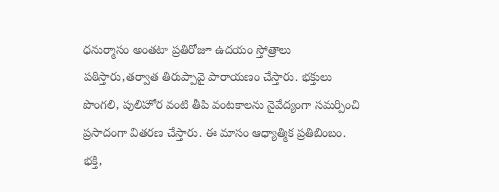ధనుర్మాసం అంతటా ప్రతిరోజూ ఉదయం స్తోత్రాలు పఠిస్తారు,తర్వాత తిరుప్పావై పారాయణం చేస్తారు. భక్తులు పొంగలి, పులిహోర వంటి తీపి వంటకాలను నైవేద్యంగా సమర్పించి ప్రసాదంగా వితరణ చేస్తారు. ఈ మాసం ఆధ్యాత్మిక ప్రతిబింబం. భక్తి,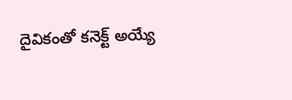దైవికంతో కనెక్ట్ అయ్యే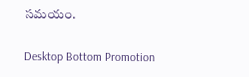సమయం.

Desktop Bottom Promotion